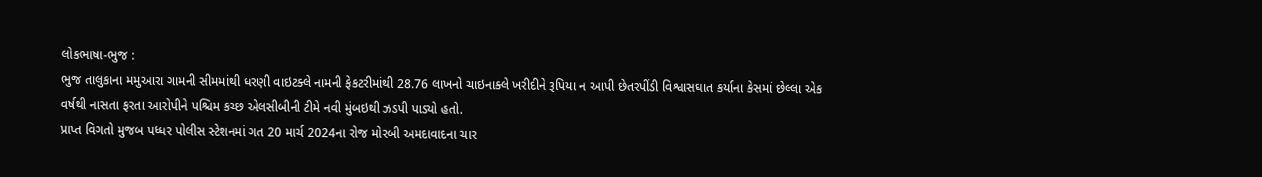લોકભાષા-ભુજ :
ભુજ તાલુકાના મમુઆરા ગામની સીમમાંથી ધરણી વાઇટક્લે નામની ફેકટરીમાંથી 28.76 લાખનો ચાઇનાક્લે ખરીદીને રૂપિયા ન આપી છેતરપીંડી વિશ્વાસઘાત કર્યાના કેસમાં છેલ્લા એક વર્ષથી નાસતા ફરતા આરોપીને પશ્ચિમ કચ્છ એલસીબીની ટીમે નવી મુંબઇથી ઝડપી પાડ્યો હતો.
પ્રાપ્ત વિગતો મુજબ પધ્ધર પોલીસ સ્ટેશનમાં ગત 20 માર્ચ 2024ના રોજ મોરબી અમદાવાદના ચાર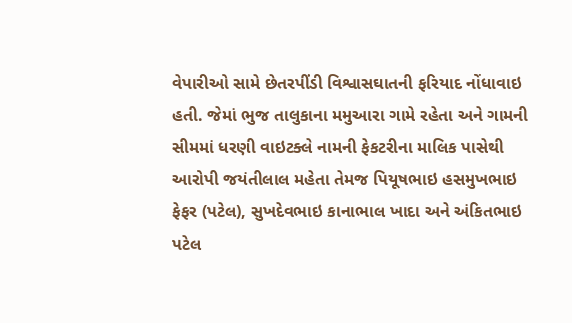વેપારીઓ સામે છેતરપીંડી વિશ્વાસઘાતની ફરિયાદ નોંધાવાઇ હતી. જેમાં ભુજ તાલુકાના મમુઆરા ગામે રહેતા અને ગામની સીમમાં ધરણી વાઇટક્લે નામની ફેકટરીના માલિક પાસેથી આરોપી જયંતીલાલ મહેતા તેમજ પિયૂષભાઇ હસમુખભાઇ ફેફર (પટેલ), સુખદેવભાઇ કાનાભાલ ખાદા અને અંકિતભાઇ પટેલ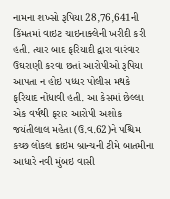નામના શખ્સો રૂપિયા 28,76,641ની કિંમતમાં વાઇટ ચાઇનાક્લેની ખરીદી કરી હતી. ત્યાર બાદ ફરિયાદી દ્વારા વારંવાર ઉઘરાણી કરવા છતાં આરોપીઓ રૂપિયા આપતા ન હોઇ પધ્ધર પોલીસ મથકે ફરિયાદ નોંધાવી હતી. આ કેસમાં છેલ્લા એક વર્ષથી ફરાર આરોપી અશોક જયંતીલાલ મહેતા (ઉ.વ.62)ને પશ્ચિમ કચ્છ લોકલ ક્રાઇમ બ્રાન્ચની ટીમે બાતમીના આધારે નવી મુંબઇ વાસી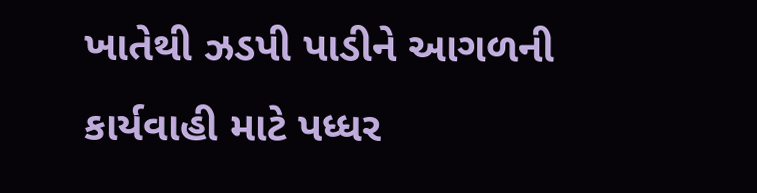ખાતેથી ઝડપી પાડીને આગળની કાર્યવાહી માટે પધ્ધર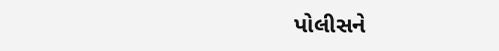પોલીસને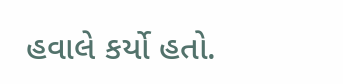હવાલે કર્યો હતો.